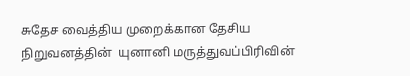சுதேச வைத்திய முறைக்கான தேசிய நிறுவனத்தின்  யுனானி மருத்துவப்பிரிவின்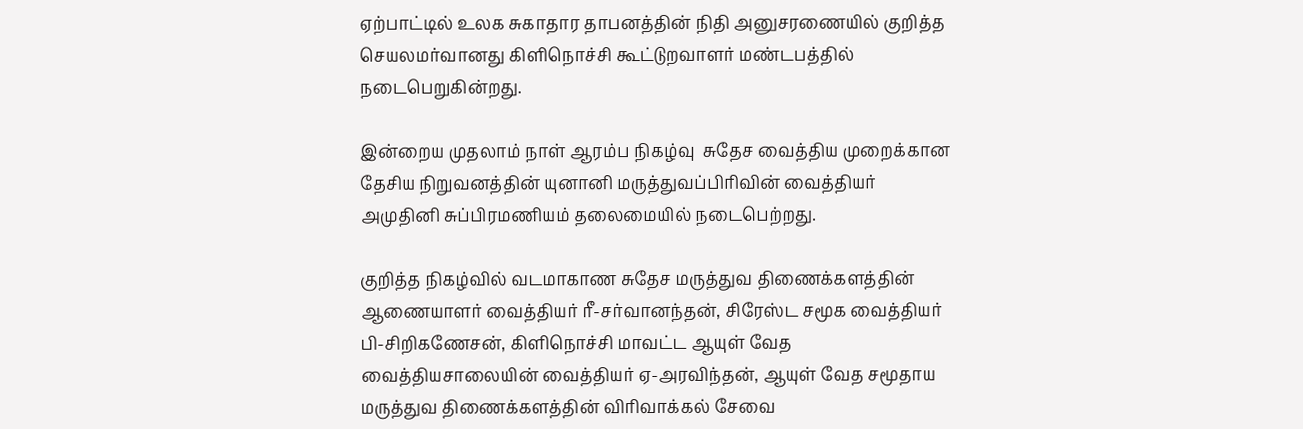ஏற்பாட்டில் உலக சுகாதார தாபனத்தின் நிதி அனுசரணையில் குறித்த செயலமர்வானது கிளிநொச்சி கூட்டுறவாளர் மண்டபத்தில் நடைபெறுகின்றது.

இன்றைய முதலாம் நாள் ஆரம்ப நிகழ்வு  சுதேச வைத்திய முறைக்கான தேசிய நிறுவனத்தின் யுனானி மருத்துவப்பிரிவின் வைத்தியர் அமுதினி சுப்பிரமணியம் தலைமையில் நடைபெற்றது.

குறித்த நிகழ்வில் வடமாகாண சுதேச மருத்துவ திணைக்களத்தின் ஆணையாளர் வைத்தியர் ரீ-சர்வானந்தன், சிரேஸ்ட சமூக வைத்தியர் பி-சிறிகணேசன், கிளிநொச்சி மாவட்ட ஆயுள் வேத வைத்தியசாலையின் வைத்தியர் ஏ-அரவிந்தன், ஆயுள் வேத சமூதாய மருத்துவ திணைக்களத்தின் விரிவாக்கல் சேவை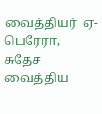வைத்தியர்  ஏ-பெரேரா, சுதேச வைத்திய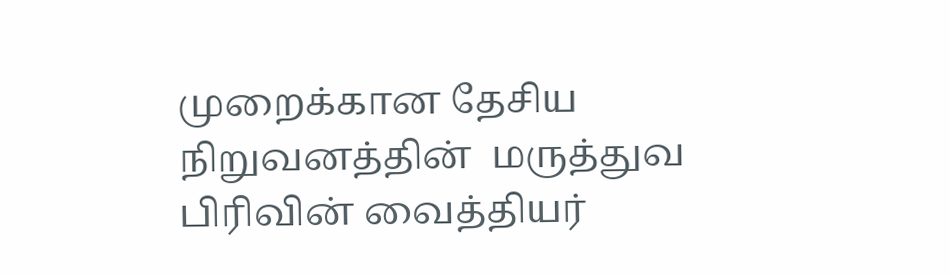முறைக்கான தேசிய நிறுவனத்தின்  மருத்துவ பிரிவின் வைத்தியர்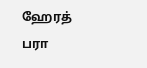ஹேரத் பரா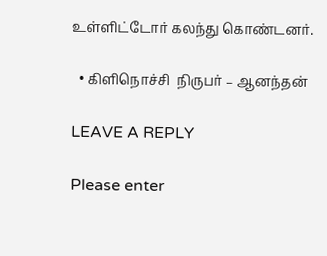உள்ளிட்டோர் கலந்து கொண்டனர்.

  • கிளிநொச்சி  நிருபர் – ஆனந்தன்

LEAVE A REPLY

Please enter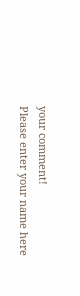your comment!
Please enter your name here